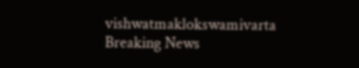vishwatmaklokswamivarta
Breaking News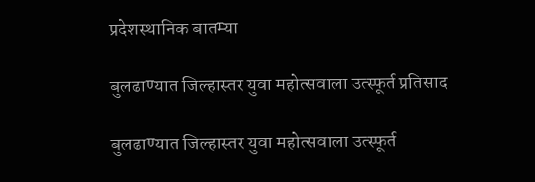प्रदेशस्थानिक बातम्या

बुलढाण्यात जिल्हास्तर युवा महोत्सवाला उत्स्फूर्त प्रतिसाद

बुलढाण्यात जिल्हास्तर युवा महोत्सवाला उत्स्फूर्त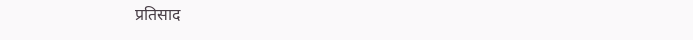प्रतिसाद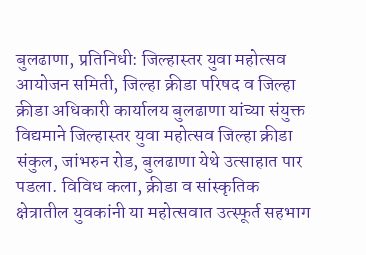बुलढाणा, प्रतिनिधी: जिल्हास्तर युवा महोत्सव आयोजन समिती, जिल्हा क्रीडा परिषद व जिल्हा क्रीडा अधिकारी कार्यालय बुलढाणा यांच्या संयुक्त विद्यमाने जिल्हास्तर युवा महोत्सव जिल्हा क्रीडा संकुल, जांभरुन रोड, बुलढाणा येथे उत्साहात पार पडला. विविध कला, क्रीडा व सांस्कृतिक क्षेत्रातील युवकांनी या महोत्सवात उत्स्फूर्त सहभाग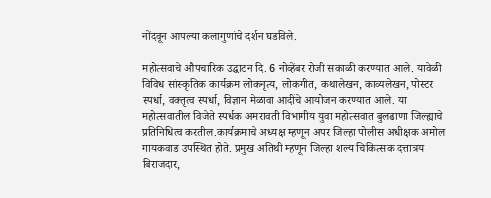नोंदवून आपल्या कलागुणांचे दर्शन घडविले.

महोत्सवाचे औपचारिक उद्घाटन दि. 6 नोव्हेंबर रोजी सकाळी करण्यात आले. यावेळी विविध सांस्कृतिक कार्यक्रम लोकनृत्य, लोकगीत, कथालेखन, काव्यलेखन, पोस्टर स्पर्धा, वक्तृत्व स्पर्धा, विज्ञान मेळावा आदींचे आयोजन करण्यात आले. या महोत्सवातील विजेते स्पर्धक अमरावती विभागीय युवा महोत्सवात बुलढाणा जिल्ह्याचे प्रतिनिधित्व करतील.कार्यक्रमाचे अध्यक्ष म्हणून अपर जिल्हा पोलीस अधीक्षक अमोल गायकवाड उपस्थित होते. प्रमुख अतिथी म्हणून जिल्हा शल्य चिकित्सक दत्तात्रय बिराजदार,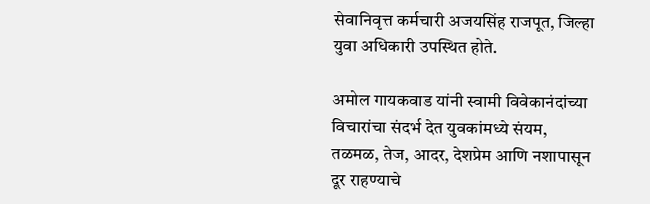सेवानिवृत्त कर्मचारी अजयसिंह राजपूत, जिल्हा युवा अधिकारी उपस्थित होते.

अमोल गायकवाड यांनी स्वामी विवेकानंदांच्या विचारांचा संदर्भ देत युवकांमध्ये संयम, तळमळ, तेज, आदर, देशप्रेम आणि नशापासून दूर राहण्याचे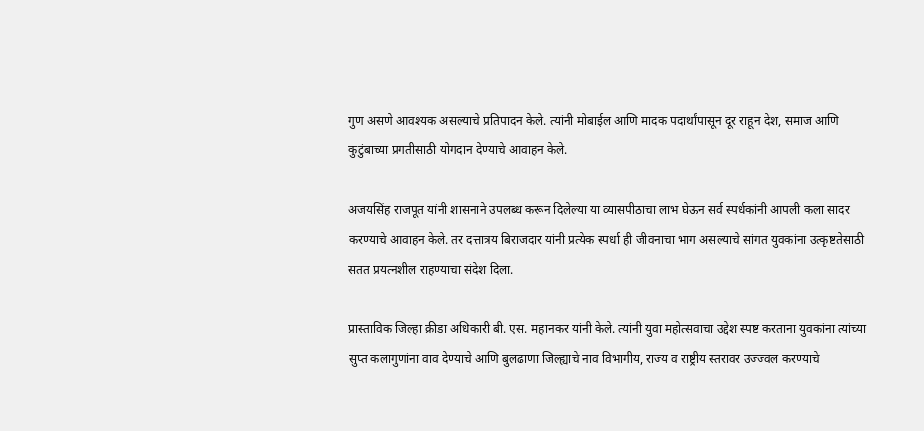गुण असणे आवश्यक असल्याचे प्रतिपादन केले. त्यांनी मोबाईल आणि मादक पदार्थांपासून दूर राहून देश, समाज आणि कुटुंबाच्या प्रगतीसाठी योगदान देण्याचे आवाहन केले.

अजयसिंह राजपूत यांनी शासनाने उपलब्ध करून दिलेल्या या व्यासपीठाचा लाभ घेऊन सर्व स्पर्धकांनी आपली कला सादर करण्याचे आवाहन केले. तर दत्तात्रय बिराजदार यांनी प्रत्येक स्पर्धा ही जीवनाचा भाग असल्याचे सांगत युवकांना उत्कृष्टतेसाठी सतत प्रयत्नशील राहण्याचा संदेश दिला.

प्रास्ताविक जिल्हा क्रीडा अधिकारी बी. एस. महानकर यांनी केले. त्यांनी युवा महोत्सवाचा उद्देश स्पष्ट करताना युवकांना त्यांच्या सुप्त कलागुणांना वाव देण्याचे आणि बुलढाणा जिल्ह्याचे नाव विभागीय, राज्य व राष्ट्रीय स्तरावर उज्ज्वल करण्याचे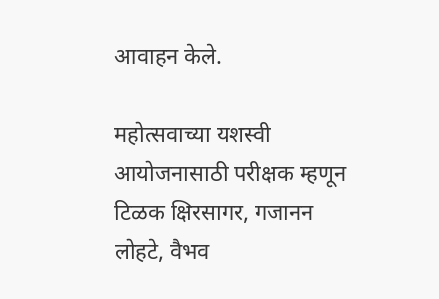आवाहन केले.

महोत्सवाच्या यशस्वी आयोजनासाठी परीक्षक म्हणून टिळक क्षिरसागर, गजानन लोहटे, वैभव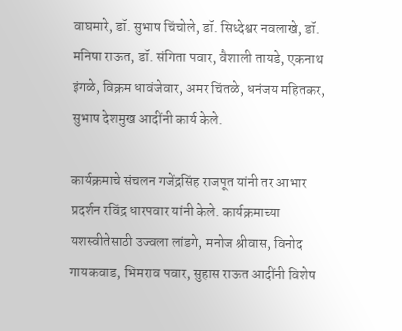वाघमारे, डॉ. सुभाष चिंचोले, डॉ. सिध्देश्वर नवलाखे, डॉ. मनिषा राऊत, डॉ. संगिता पवार, वैशाली तायडे, एकनाथ इंगळे, विक्रम धावंजेवार, अमर चिंतळे, धनंजय महितकर, सुभाष देशमुख आदींनी कार्य केले.

कार्यक्रमाचे संचलन गजेंद्रसिंह राजपूत यांनी तर आभार प्रदर्शन रविंद्र धारपवार यांनी केले. कार्यक्रमाच्या यशस्वीतेसाठी उज्वला लांडगे, मनोज श्रीवास, विनोद गायकवाड, भिमराव पवार, सुहास राऊत आदींनी विशेष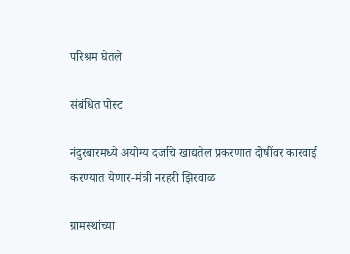परिश्रम घेतले

संबंधित पोस्ट

नंदुरबारमध्ये अयोग्य दर्जाचे खाद्यतेल प्रकरणात दोषींवर कारवाई करण्यात येणार-मंत्री नरहरी झिरवाळ

ग्रामस्थांच्या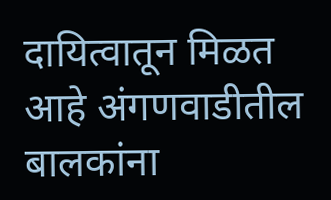दायित्वातून मिळत आहे अंगणवाडीतील बालकांना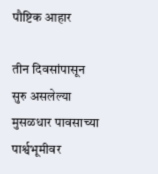पौष्टिक आहार

तीन दिवसांपासून सुरु असलेल्या मुसळधार पावसाच्या पार्श्वभूमीवर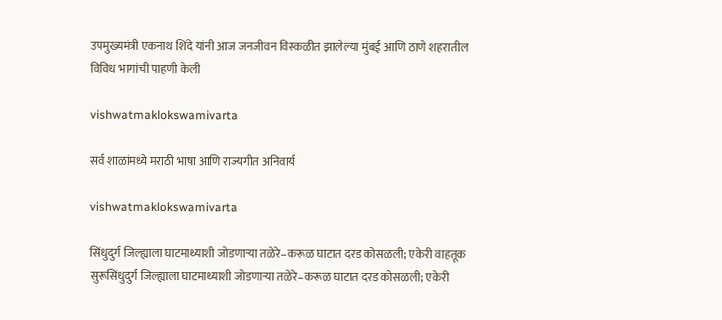उपमुख्यमंत्री एकनाथ शिंदे यांनी आज जनजीवन विस्कळीत झालेल्या मुंबई आणि ठाणे शहरातील विविध भागांची पाहणी केली

vishwatmaklokswamivarta

सर्व शाळांमध्ये मराठी भाषा आणि राज्यगीत अनिवार्य

vishwatmaklokswamivarta

सिंधुदुर्ग जिल्ह्याला घाटमाथ्याशी जोडणाऱ्या तळेरे–करूळ घाटात दरड कोसळली; एकेरी वाहतूक सुरूसिंधुदुर्ग जिल्ह्याला घाटमाथ्याशी जोडणाऱ्या तळेरे–करूळ घाटात दरड कोसळली; एकेरी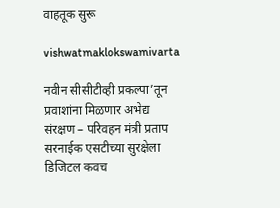वाहतूक सुरू

vishwatmaklokswamivarta

नवीन सीसीटीव्ही प्रकल्पा’तून प्रवाशांना मिळणार अभेद्य संरक्षण – परिवहन मंत्री प्रताप सरनाईक एसटीच्या सुरक्षेला डिजिटल कवच